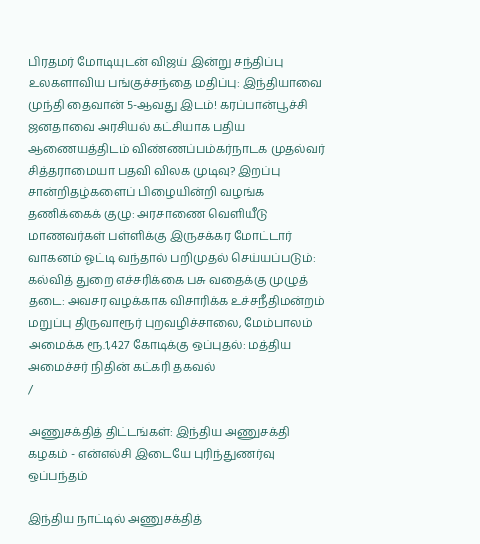பிரதமர் மோடியுடன் விஜய் இன்று சந்திப்பு உலகளாவிய பங்குச்சந்தை மதிப்பு: இந்தியாவை முந்தி தைவான் 5-ஆவது இடம்! கரப்பான்பூச்சி ஜனதாவை அரசியல் கட்சியாக பதிய ஆணையத்திடம் விண்ணப்பம்கர்நாடக முதல்வர் சித்தராமையா பதவி விலக முடிவு? இறப்பு சான்றிதழ்களைப் பிழையின்றி வழங்க தணிக்கைக் குழு: அரசாணை வெளியீடு மாணவர்கள் பள்ளிக்கு இருசக்கர மோட்டார் வாகனம் ஓட்டி வந்தால் பறிமுதல் செய்யப்படும்: கல்வித் துறை எச்சரிக்கை பசு வதைக்கு முழுத் தடை: அவசர வழக்காக விசாரிக்க உச்சநீதிமன்றம் மறுப்பு திருவாரூர் புறவழிச்சாலை, மேம்பாலம் அமைக்க ரூ.1,427 கோடிக்கு ஒப்புதல்: மத்திய அமைச்சர் நிதின் கட்கரி தகவல்
/

அணுசக்தித் திட்டங்கள்: இந்திய அணுசக்தி கழகம் - என்எல்சி இடையே புரிந்துணர்வு ஒப்பந்தம்

இந்திய நாட்டில் அணுசக்தித்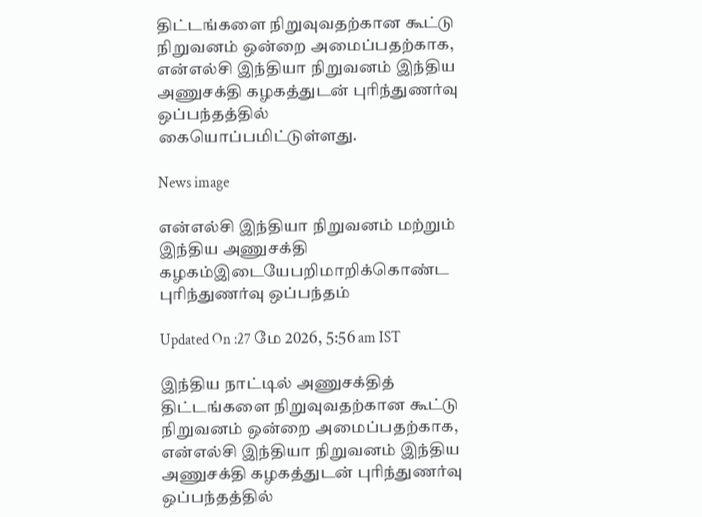திட்டங்களை நிறுவுவதற்கான கூட்டு நிறுவனம் ஒன்றை அமைப்பதற்காக, என்எல்சி இந்தியா நிறுவனம் இந்திய அணுசக்தி கழகத்துடன் புரிந்துணர்வு ஒப்பந்தத்தில் கையொப்பமிட்டுள்ளது.

News image

என்எல்சி இந்தியா நிறுவனம் மற்றும் இந்திய அணுசக்தி கழகம்இடையேபறிமாறிக்கொண்ட புரிந்துணர்வு ஒப்பந்தம்

Updated On :27 மே 2026, 5:56 am IST

இந்திய நாட்டில் அணுசக்தித் திட்டங்களை நிறுவுவதற்கான கூட்டு நிறுவனம் ஒன்றை அமைப்பதற்காக, என்எல்சி இந்தியா நிறுவனம் இந்திய அணுசக்தி கழகத்துடன் புரிந்துணர்வு ஒப்பந்தத்தில்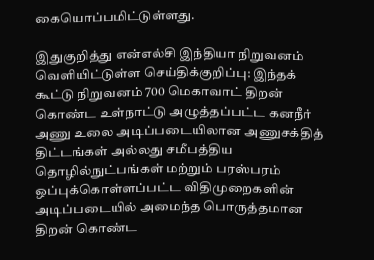கையொப்பமிட்டுள்ளது.

இதுகுறித்து என்எல்சி இந்தியா நிறுவனம் வெளியிட்டுள்ள செய்திக்குறிப்பு: இந்தக் கூட்டு நிறுவனம் 700 மெகாவாட் திறன் கொண்ட உள்நாட்டு அழுத்தப்பட்ட கனநீர் அணு உலை அடிப்படையிலான அணுசக்தித் திட்டங்கள் அல்லது சமீபத்திய தொழில்நுட்பங்கள் மற்றும் பரஸ்பரம் ஒப்புக்கொள்ளப்பட்ட விதிமுறைகளின் அடிப்படையில் அமைந்த பொருத்தமான திறன் கொண்ட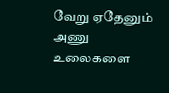வேறு ஏதேனும் அணு உலைகளை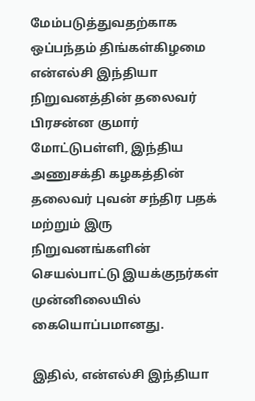மேம்படுத்துவதற்காக ஒப்பந்தம் திங்கள்கிழமை என்எல்சி இந்தியா நிறுவனத்தின் தலைவர் பிரசன்ன குமார் மோட்டுபள்ளி, இந்திய அணுசக்தி கழகத்தின் தலைவர் புவன் சந்திர பதக் மற்றும் இரு நிறுவனங்களின் செயல்பாட்டு இயக்குநர்கள் முன்னிலையில் கையொப்பமானது.

இதில், என்எல்சி இந்தியா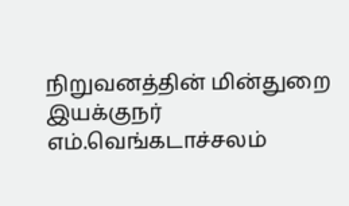நிறுவனத்தின் மின்துறை இயக்குநர் எம்.வெங்கடாச்சலம்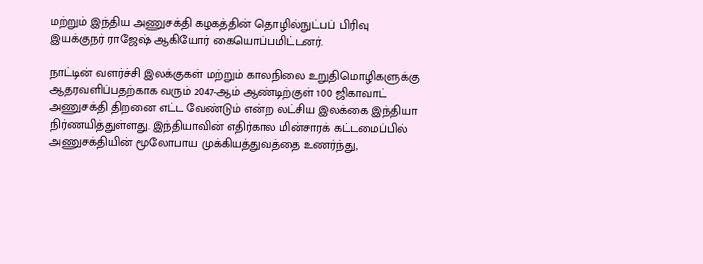மற்றும் இந்திய அணுசக்தி கழகத்தின் தொழில்நுட்பப் பிரிவு இயக்குநர் ராஜேஷ் ஆகியோர் கையொப்பமிட்டனர்.

நாட்டின் வளர்ச்சி இலக்குகள் மற்றும் காலநிலை உறுதிமொழிகளுக்கு ஆதரவளிப்பதற்காக வரும் 2047-ஆம் ஆண்டிற்குள் 100 ஜிகாவாட் அணுசக்தி திறனை எட்ட வேண்டும் என்ற லட்சிய இலக்கை இந்தியா நிர்ணயித்துள்ளது. இந்தியாவின் எதிர்கால மின்சாரக் கட்டமைப்பில் அணுசக்தியின் மூலோபாய முக்கியத்துவத்தை உணர்ந்து,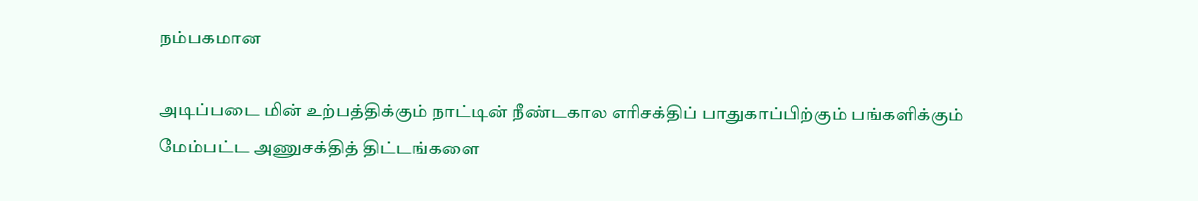நம்பகமான

அடிப்படை மின் உற்பத்திக்கும் நாட்டின் நீண்டகால எரிசக்திப் பாதுகாப்பிற்கும் பங்களிக்கும் மேம்பட்ட அணுசக்தித் திட்டங்களை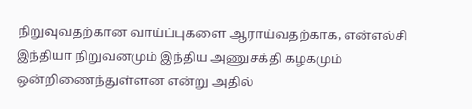நிறுவுவதற்கான வாய்ப்புகளை ஆராய்வதற்காக, என்எல்சி இந்தியா நிறுவனமும் இந்திய அணுசக்தி கழகமும் ஒன்றிணைந்துள்ளன என்று அதில்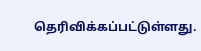தெரிவிக்கப்பட்டுள்ளது.